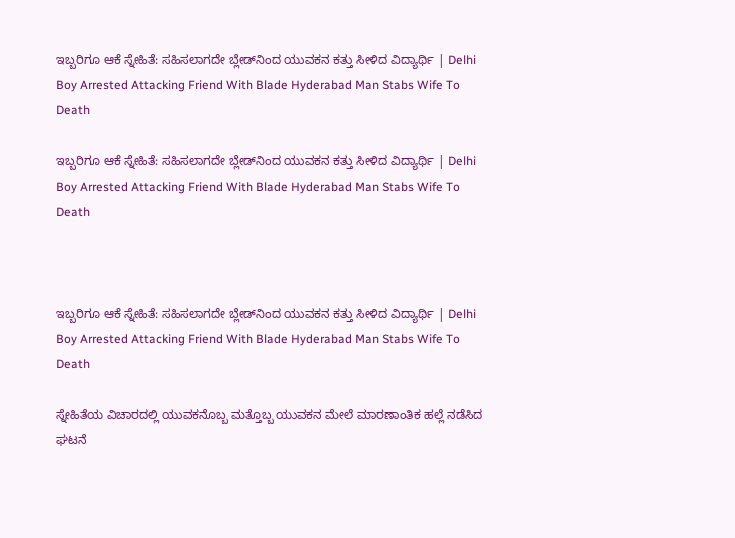ಇಬ್ಬರಿಗೂ ಆಕೆ ಸ್ನೇಹಿತೆ: ಸಹಿಸಲಾಗದೇ ಬ್ಲೇಡ್‌ನಿಂದ ಯುವಕನ ಕತ್ತು ಸೀಳಿದ ವಿದ್ಯಾರ್ಥಿ | Delhi Boy Arrested Attacking Friend With Blade Hyderabad Man Stabs Wife To Death

ಇಬ್ಬರಿಗೂ ಆಕೆ ಸ್ನೇಹಿತೆ: ಸಹಿಸಲಾಗದೇ ಬ್ಲೇಡ್‌ನಿಂದ ಯುವಕನ ಕತ್ತು ಸೀಳಿದ ವಿದ್ಯಾರ್ಥಿ | Delhi Boy Arrested Attacking Friend With Blade Hyderabad Man Stabs Wife To Death



ಇಬ್ಬರಿಗೂ ಆಕೆ ಸ್ನೇಹಿತೆ: ಸಹಿಸಲಾಗದೇ ಬ್ಲೇಡ್‌ನಿಂದ ಯುವಕನ ಕತ್ತು ಸೀಳಿದ ವಿದ್ಯಾರ್ಥಿ | Delhi Boy Arrested Attacking Friend With Blade Hyderabad Man Stabs Wife To Death

ಸ್ನೇಹಿತೆಯ ವಿಚಾರದಲ್ಲಿ ಯುವಕನೊಬ್ಬ ಮತ್ತೊಬ್ಬ ಯುವಕನ ಮೇಲೆ ಮಾರಣಾಂತಿಕ ಹಲ್ಲೆ ನಡೆಸಿದ ಘಟನೆ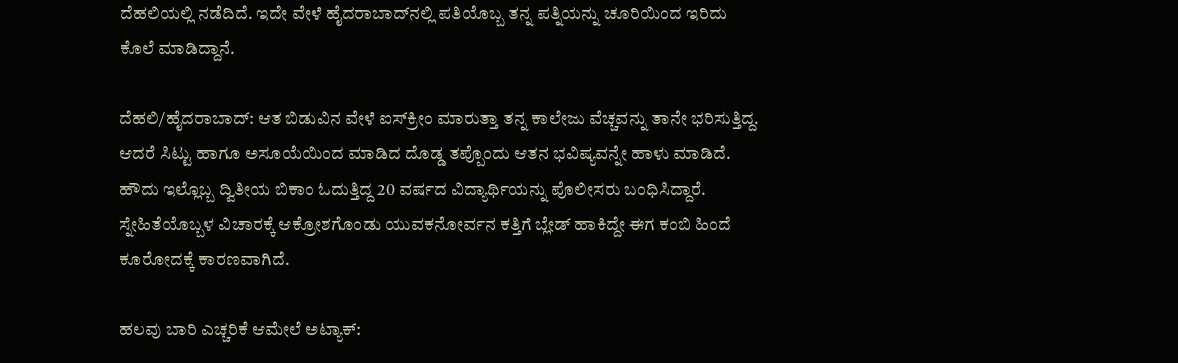ದೆಹಲಿಯಲ್ಲಿ ನಡೆದಿದೆ. ಇದೇ ವೇಳೆ ಹೈದರಾಬಾದ್‌ನಲ್ಲಿ ಪತಿಯೊಬ್ಬ ತನ್ನ ಪತ್ನಿಯನ್ನು ಚೂರಿಯಿಂದ ಇರಿದು ಕೊಲೆ ಮಾಡಿದ್ದಾನೆ.

ದೆಹಲಿ/ಹೈದರಾಬಾದ್: ಆತ ಬಿಡುವಿನ ವೇಳೆ ಐಸ್‌ಕ್ರೀಂ ಮಾರುತ್ತಾ ತನ್ನ ಕಾಲೇಜು ವೆಚ್ಚವನ್ನು ತಾನೇ ಭರಿಸುತ್ತಿದ್ದ. ಆದರೆ ಸಿಟ್ಟು ಹಾಗೂ ಅಸೂಯೆಯಿಂದ ಮಾಡಿದ ದೊಡ್ಡ ತಪ್ಪೊಂದು ಆತನ ಭವಿಷ್ಯವನ್ನೇ ಹಾಳು ಮಾಡಿದೆ. ಹೌದು ಇಲ್ಲೊಬ್ಬ ದ್ವಿತೀಯ ಬಿಕಾಂ ಓದುತ್ತಿದ್ದ 20 ವರ್ಷದ ವಿದ್ಯಾರ್ಥಿಯನ್ನು ಪೊಲೀಸರು ಬಂಧಿಸಿದ್ದಾರೆ. ಸ್ನೇಹಿತೆಯೊಬ್ಬಳ ವಿಚಾರಕ್ಕೆ ಆಕ್ರೋಶಗೊಂಡು ಯುವಕನೋರ್ವನ ಕತ್ತಿಗೆ ಬ್ಲೇಡ್ ಹಾಕಿದ್ದೇ ಈಗ ಕಂಬಿ ಹಿಂದೆ ಕೂರೋದಕ್ಕೆ ಕಾರಣವಾಗಿದೆ.

ಹಲವು ಬಾರಿ ಎಚ್ಚರಿಕೆ ಆಮೇಲೆ ಅಟ್ಯಾಕ್: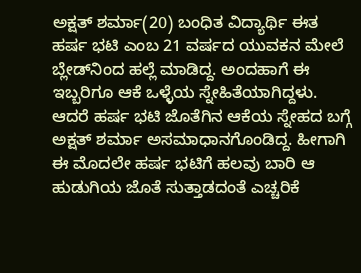ಅಕ್ಷತ್ ಶರ್ಮಾ(20) ಬಂಧಿತ ವಿದ್ಯಾರ್ಥಿ ಈತ ಹರ್ಷ ಭಟಿ ಎಂಬ 21 ವರ್ಷದ ಯುವಕನ ಮೇಲೆ ಬ್ಲೇಡ್‌ನಿಂದ ಹಲ್ಲೆ ಮಾಡಿದ್ದ. ಅಂದಹಾಗೆ ಈ ಇಬ್ಬರಿಗೂ ಆಕೆ ಒಳ್ಳೆಯ ಸ್ನೇಹಿತೆಯಾಗಿದ್ದಳು. ಆದರೆ ಹರ್ಷ ಭಟಿ ಜೊತೆಗಿನ ಆಕೆಯ ಸ್ನೇಹದ ಬಗ್ಗೆ ಅಕ್ಷತ್ ಶರ್ಮಾ ಅಸಮಾಧಾನಗೊಂಡಿದ್ದ. ಹೀಗಾಗಿ ಈ ಮೊದಲೇ ಹರ್ಷ ಭಟಿಗೆ ಹಲವು ಬಾರಿ ಆ ಹುಡುಗಿಯ ಜೊತೆ ಸುತ್ತಾಡದಂತೆ ಎಚ್ಚರಿಕೆ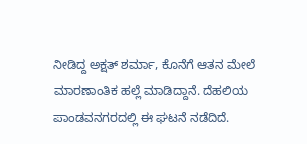ನೀಡಿದ್ದ ಅಕ್ಷತ್ ಶರ್ಮಾ, ಕೊನೆಗೆ ಆತನ ಮೇಲೆ ಮಾರಣಾಂತಿಕ ಹಲ್ಲೆ ಮಾಡಿದ್ದಾನೆ. ದೆಹಲಿಯ ಪಾಂಡವನಗರದಲ್ಲಿ ಈ ಘಟನೆ ನಡೆದಿದೆ.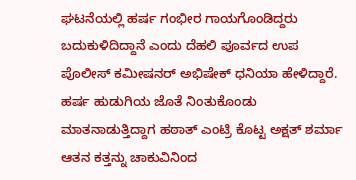ಘಟನೆಯಲ್ಲಿ ಹರ್ಷ ಗಂಭೀರ ಗಾಯಗೊಂಡಿದ್ದರು ಬದುಕುಳಿದಿದ್ದಾನೆ ಎಂದು ದೆಹಲಿ ಪೂರ್ವದ ಉಪ ಪೊಲೀಸ್ ಕಮೀಷನರ್ ಅಭಿಷೇಕ್ ಧನಿಯಾ ಹೇಳಿದ್ದಾರೆ. ಹರ್ಷ ಹುಡುಗಿಯ ಜೊತೆ ನಿಂತುಕೊಂಡು ಮಾತನಾಡುತ್ತಿದ್ದಾಗ ಹಠಾತ್ ಎಂಟ್ರಿ ಕೊಟ್ಟ ಅಕ್ಷತ್ ಶರ್ಮಾ ಆತನ ಕತ್ತನ್ನು ಚಾಕುವಿನಿಂದ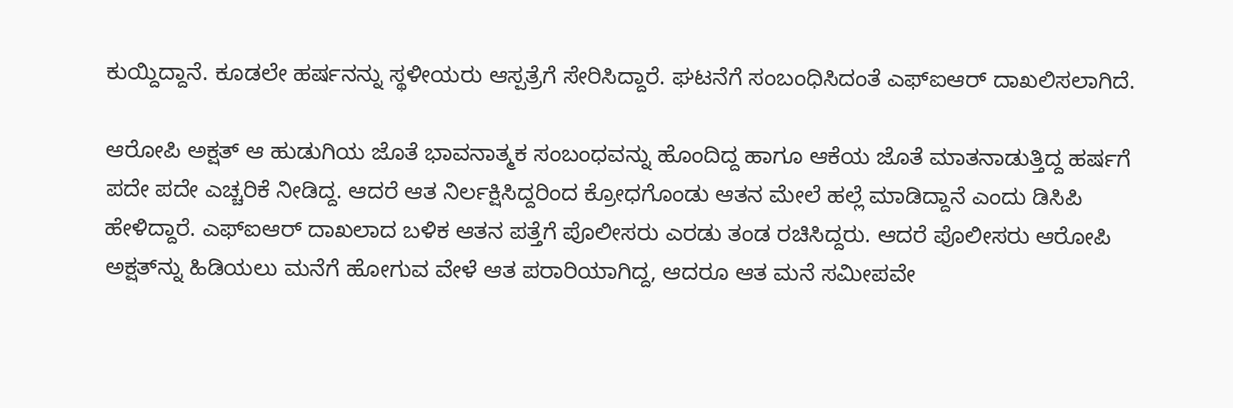ಕುಯ್ದಿದ್ದಾನೆ. ಕೂಡಲೇ ಹರ್ಷನನ್ನು ಸ್ಥಳೀಯರು ಆಸ್ಪತ್ರೆಗೆ ಸೇರಿಸಿದ್ದಾರೆ. ಘಟನೆಗೆ ಸಂಬಂಧಿಸಿದಂತೆ ಎಫ್‌ಐಆರ್ ದಾಖಲಿಸಲಾಗಿದೆ.

ಆರೋಪಿ ಅಕ್ಷತ್ ಆ ಹುಡುಗಿಯ ಜೊತೆ ಭಾವನಾತ್ಮಕ ಸಂಬಂಧವನ್ನು ಹೊಂದಿದ್ದ ಹಾಗೂ ಆಕೆಯ ಜೊತೆ ಮಾತನಾಡುತ್ತಿದ್ದ ಹರ್ಷಗೆ ಪದೇ ಪದೇ ಎಚ್ಚರಿಕೆ ನೀಡಿದ್ದ. ಆದರೆ ಆತ ನಿರ್ಲಕ್ಷಿಸಿದ್ದರಿಂದ ಕ್ರೋಧಗೊಂಡು ಆತನ ಮೇಲೆ ಹಲ್ಲೆ ಮಾಡಿದ್ದಾನೆ ಎಂದು ಡಿಸಿಪಿ ಹೇಳಿದ್ದಾರೆ. ಎಫ್‌ಐಆರ್ ದಾಖಲಾದ ಬಳಿಕ ಆತನ ಪತ್ತೆಗೆ ಪೊಲೀಸರು ಎರಡು ತಂಡ ರಚಿಸಿದ್ದರು. ಆದರೆ ಪೊಲೀಸರು ಆರೋಪಿ ಅಕ್ಷತ್‌ನ್ನು ಹಿಡಿಯಲು ಮನೆಗೆ ಹೋಗುವ ವೇಳೆ ಆತ ಪರಾರಿಯಾಗಿದ್ದ, ಆದರೂ ಆತ ಮನೆ ಸಮೀಪವೇ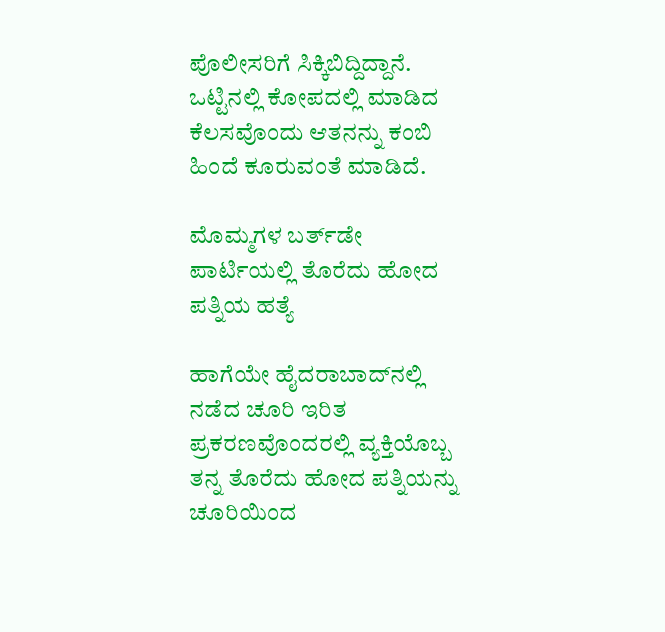ಪೊಲೀಸರಿಗೆ ಸಿಕ್ಕಿಬಿದ್ದಿದ್ದಾನೆ. ಒಟ್ಟಿನಲ್ಲಿ ಕೋಪದಲ್ಲಿ ಮಾಡಿದ ಕೆಲಸವೊಂದು ಆತನನ್ನು ಕಂಬಿ ಹಿಂದೆ ಕೂರುವಂತೆ ಮಾಡಿದೆ.

ಮೊಮ್ಮಗಳ ಬರ್ತ್‌ಡೇ ಪಾರ್ಟಿಯಲ್ಲಿ ತೊರೆದು ಹೋದ ಪತ್ನಿಯ ಹತ್ಯೆ

ಹಾಗೆಯೇ ಹೈದರಾಬಾದ್‌ನಲ್ಲಿ ನಡೆದ ಚೂರಿ ಇರಿತ ಪ್ರಕರಣವೊಂದರಲ್ಲಿ ವ್ಯಕ್ತಿಯೊಬ್ಬ ತನ್ನ ತೊರೆದು ಹೋದ ಪತ್ನಿಯನ್ನು ಚೂರಿಯಿಂದ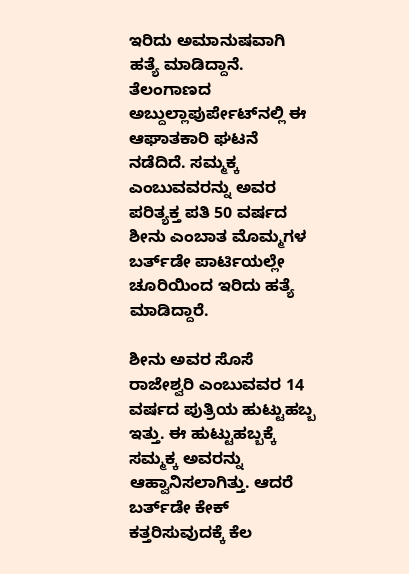ಇರಿದು ಅಮಾನುಷವಾಗಿ ಹತ್ಯೆ ಮಾಡಿದ್ದಾನೆ. ತೆಲಂಗಾಣದ ಅಬ್ದುಲ್ಲಾಪುರ್ಪೇಟ್‌ನಲ್ಲಿ ಈ ಆಘಾತಕಾರಿ ಘಟನೆ ನಡೆದಿದೆ. ಸಮ್ಮಕ್ಕ ಎಂಬುವವರನ್ನು ಅವರ ಪರಿತ್ಯಕ್ತ ಪತಿ 50 ವರ್ಷದ ಶೀನು ಎಂಬಾತ ಮೊಮ್ಮಗಳ ಬರ್ತ್‌ಡೇ ಪಾರ್ಟಿಯಲ್ಲೇ ಚೂರಿಯಿಂದ ಇರಿದು ಹತ್ಯೆ ಮಾಡಿದ್ದಾರೆ.

ಶೀನು ಅವರ ಸೊಸೆ ರಾಜೇಶ್ವರಿ ಎಂಬುವವರ 14 ವರ್ಷದ ಪುತ್ರಿಯ ಹುಟ್ಟುಹಬ್ಬ ಇತ್ತು. ಈ ಹುಟ್ಟುಹಬ್ಬಕ್ಕೆ ಸಮ್ಮಕ್ಕ ಅವರನ್ನು ಆಹ್ವಾನಿಸಲಾಗಿತ್ತು. ಆದರೆ ಬರ್ತ್‌ಡೇ ಕೇಕ್ ಕತ್ತರಿಸುವುದಕ್ಕೆ ಕೆಲ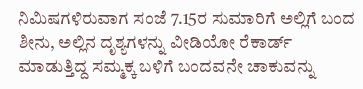ನಿಮಿಷಗಳಿರುವಾಗ ಸಂಜೆ 7.15ರ ಸುಮಾರಿಗೆ ಅಲ್ಲಿಗೆ ಬಂದ ಶೀನು, ಅಲ್ಲಿನ ದೃಶ್ಯಗಳನ್ನು ವೀಡಿಯೋ ರೆಕಾರ್ಡ್ ಮಾಡುತ್ತಿದ್ದ ಸಮ್ಮಕ್ಕ ಬಳಿಗೆ ಬಂದವನೇ ಚಾಕುವನ್ನು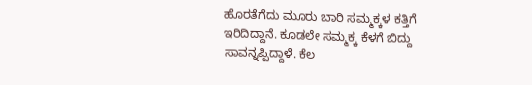ಹೊರತೆಗೆದು ಮೂರು ಬಾರಿ ಸಮ್ಮಕ್ಕಳ ಕತ್ತಿಗೆ ಇರಿದಿದ್ದಾನೆ. ಕೂಡಲೇ ಸಮ್ಮಕ್ಕ ಕೆಳಗೆ ಬಿದ್ದು ಸಾವನ್ನಪ್ಪಿದ್ದಾಳೆ. ಕೆಲ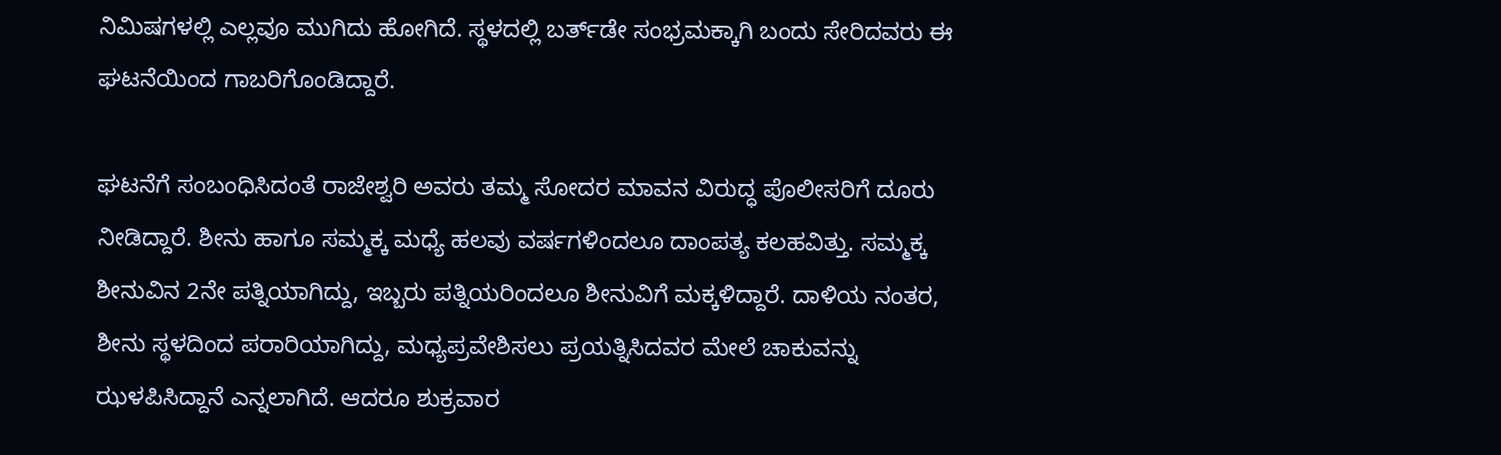ನಿಮಿಷಗಳಲ್ಲಿ ಎಲ್ಲವೂ ಮುಗಿದು ಹೋಗಿದೆ. ಸ್ಥಳದಲ್ಲಿ ಬರ್ತ್‌ಡೇ ಸಂಭ್ರಮಕ್ಕಾಗಿ ಬಂದು ಸೇರಿದವರು ಈ ಘಟನೆಯಿಂದ ಗಾಬರಿಗೊಂಡಿದ್ದಾರೆ.

ಘಟನೆಗೆ ಸಂಬಂಧಿಸಿದಂತೆ ರಾಜೇಶ್ವರಿ ಅವರು ತಮ್ಮ ಸೋದರ ಮಾವನ ವಿರುದ್ಧ ಪೊಲೀಸರಿಗೆ ದೂರು ನೀಡಿದ್ದಾರೆ. ಶೀನು ಹಾಗೂ ಸಮ್ಮಕ್ಕ ಮಧ್ಯೆ ಹಲವು ವರ್ಷಗಳಿಂದಲೂ ದಾಂಪತ್ಯ ಕಲಹವಿತ್ತು. ಸಮ್ಮಕ್ಕ ಶೀನುವಿನ 2ನೇ ಪತ್ನಿಯಾಗಿದ್ದು, ಇಬ್ಬರು ಪತ್ನಿಯರಿಂದಲೂ ಶೀನುವಿಗೆ ಮಕ್ಕಳಿದ್ದಾರೆ. ದಾಳಿಯ ನಂತರ, ಶೀನು ಸ್ಥಳದಿಂದ ಪರಾರಿಯಾಗಿದ್ದು, ಮಧ್ಯಪ್ರವೇಶಿಸಲು ಪ್ರಯತ್ನಿಸಿದವರ ಮೇಲೆ ಚಾಕುವನ್ನು ಝಳಪಿಸಿದ್ದಾನೆ ಎನ್ನಲಾಗಿದೆ. ಆದರೂ ಶುಕ್ರವಾರ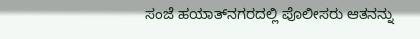ಸಂಜೆ ಹಯಾತ್‌ನಗರದಲ್ಲಿ ಪೊಲೀಸರು ಆತನನ್ನು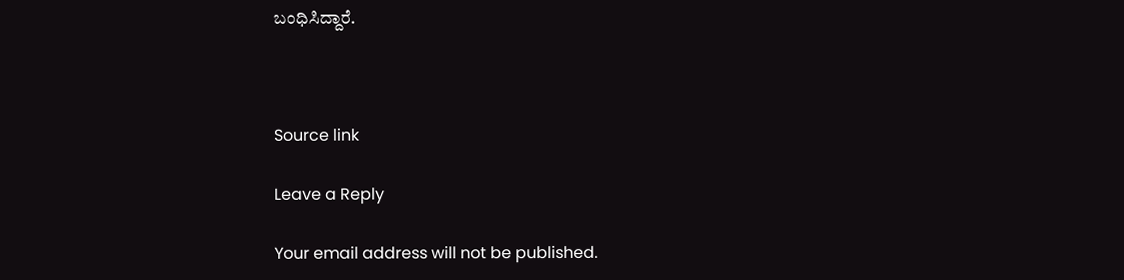ಬಂಧಿಸಿದ್ದಾರೆ.



Source link

Leave a Reply

Your email address will not be published.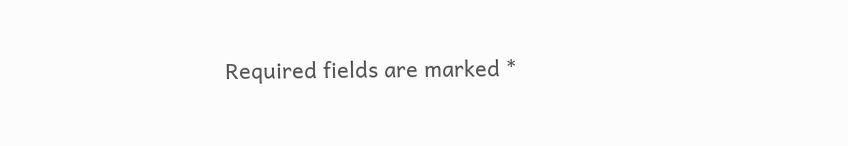Required fields are marked *